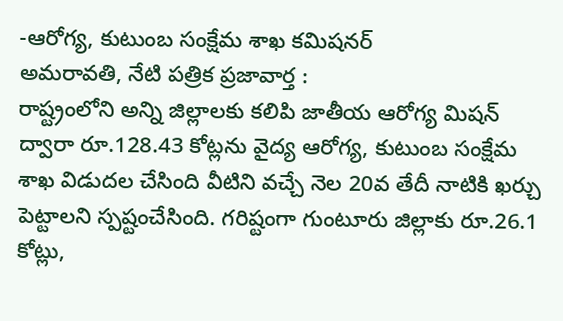-ఆరోగ్య, కుటుంబ సంక్షేమ శాఖ కమిషనర్
అమరావతి, నేటి పత్రిక ప్రజావార్త :
రాష్ట్రంలోని అన్ని జిల్లాలకు కలిపి జాతీయ ఆరోగ్య మిషన్ ద్వారా రూ.128.43 కోట్లను వైద్య ఆరోగ్య, కుటుంబ సంక్షేమ శాఖ విడుదల చేసింది వీటిని వచ్చే నెల 20వ తేదీ నాటికి ఖర్చు పెట్టాలని స్పష్టంచేసింది. గరిష్టంగా గుంటూరు జిల్లాకు రూ.26.1 కోట్లు,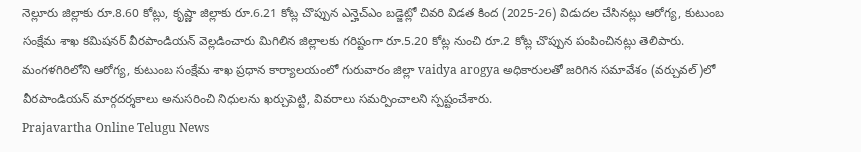నెల్లూరు జిల్లాకు రూ.8.60 కోట్లు, కృష్ణా జిల్లాకు రూ.6.21 కోట్ల చొప్పున ఎన్హెచ్ఎం బడ్జెట్లో చివరి విడత కింద (2025-26) విడుదల చేసినట్లు ఆరోగ్య, కుటుంబ సంక్షేమ శాఖ కమిషనర్ వీరపాండియన్ వెల్లడించారు మిగిలిన జిల్లాలకు గరిష్టంగా రూ.5.20 కోట్ల నుంచి రూ.2 కోట్ల చొప్పున పంపించినట్లు తెలిపారు. మంగళగిరిలోని ఆరోగ్య, కుటుంబ సంక్షేమ శాఖ ప్రధాన కార్యాలయంలో గురువారం జిల్లా vaidya arogya అధికారులతో జరిగిన సమావేశం (వర్చువల్)లో వీరపాండియన్ మార్గదర్శకాలు అనుసరించి నిధులను ఖర్చుపెట్టి, వివరాలు సమర్పించాలని స్పష్టంచేశారు.
Prajavartha Online Telugu News